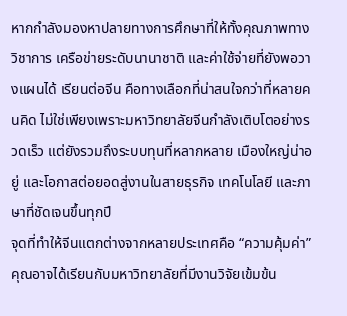หากกำลังมองหาปลายทางการศึกษาที่ให้ทั้งคุณภาพทางวิชาการ เครือข่ายระดับนานาชาติ และค่าใช้จ่ายที่ยังพอวางแผนได้ เรียนต่อจีน คือทางเลือกที่น่าสนใจกว่าที่หลายคนคิด ไม่ใช่เพียงเพราะมหาวิทยาลัยจีนกำลังเติบโตอย่างรวดเร็ว แต่ยังรวมถึงระบบทุนที่หลากหลาย เมืองใหญ่น่าอยู่ และโอกาสต่อยอดสู่งานในสายธุรกิจ เทคโนโลยี และภาษาที่ชัดเจนขึ้นทุกปี
จุดที่ทำให้จีนแตกต่างจากหลายประเทศคือ “ความคุ้มค่า” คุณอาจได้เรียนกับมหาวิทยาลัยที่มีงานวิจัยเข้มข้น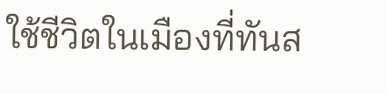ใช้ชีวิตในเมืองที่ทันส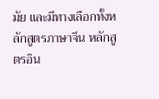มัย และมีทางเลือกทั้งหลักสูตรภาษาจีน หลักสูตรอิน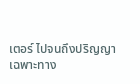เตอร์ ไปจนถึงปริญญาเฉพาะทาง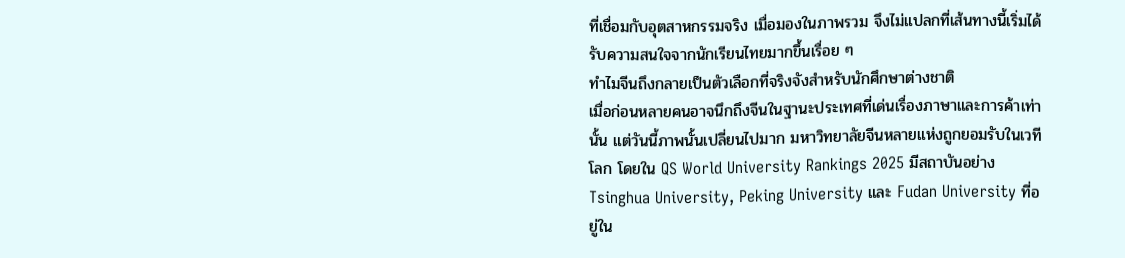ที่เชื่อมกับอุตสาหกรรมจริง เมื่อมองในภาพรวม จึงไม่แปลกที่เส้นทางนี้เริ่มได้รับความสนใจจากนักเรียนไทยมากขึ้นเรื่อย ๆ
ทำไมจีนถึงกลายเป็นตัวเลือกที่จริงจังสำหรับนักศึกษาต่างชาติ
เมื่อก่อนหลายคนอาจนึกถึงจีนในฐานะประเทศที่เด่นเรื่องภาษาและการค้าเท่านั้น แต่วันนี้ภาพนั้นเปลี่ยนไปมาก มหาวิทยาลัยจีนหลายแห่งถูกยอมรับในเวทีโลก โดยใน QS World University Rankings 2025 มีสถาบันอย่าง Tsinghua University, Peking University และ Fudan University ที่อยู่ใน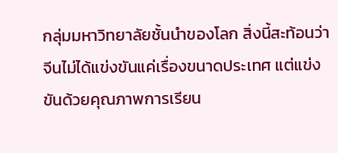กลุ่มมหาวิทยาลัยชั้นนำของโลก สิ่งนี้สะท้อนว่าจีนไม่ได้แข่งขันแค่เรื่องขนาดประเทศ แต่แข่งขันด้วยคุณภาพการเรียน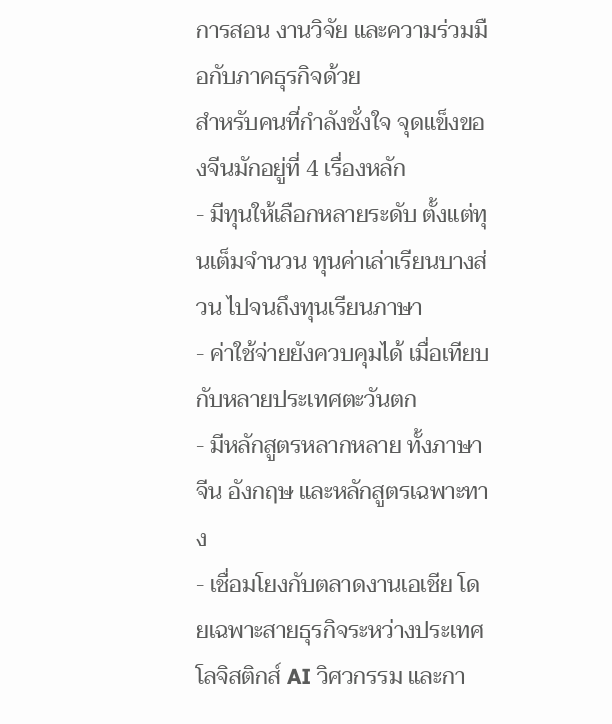การสอน งานวิจัย และความร่วมมือกับภาคธุรกิจด้วย
สำหรับคนที่กำลังชั่งใจ จุดแข็งของจีนมักอยู่ที่ 4 เรื่องหลัก
- มีทุนให้เลือกหลายระดับ ตั้งแต่ทุนเต็มจำนวน ทุนค่าเล่าเรียนบางส่วน ไปจนถึงทุนเรียนภาษา
- ค่าใช้จ่ายยังควบคุมได้ เมื่อเทียบกับหลายประเทศตะวันตก
- มีหลักสูตรหลากหลาย ทั้งภาษาจีน อังกฤษ และหลักสูตรเฉพาะทาง
- เชื่อมโยงกับตลาดงานเอเชีย โดยเฉพาะสายธุรกิจระหว่างประเทศ โลจิสติกส์ AI วิศวกรรม และกา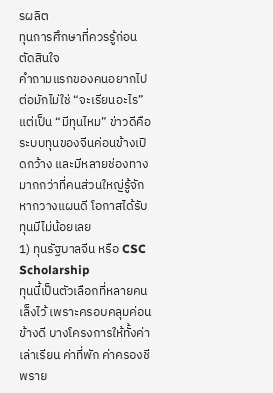รผลิต
ทุนการศึกษาที่ควรรู้ก่อนตัดสินใจ
คำถามแรกของคนอยากไปต่อมักไม่ใช่ “จะเรียนอะไร” แต่เป็น “มีทุนไหม” ข่าวดีคือระบบทุนของจีนค่อนข้างเปิดกว้าง และมีหลายช่องทางมากกว่าที่คนส่วนใหญ่รู้จัก หากวางแผนดี โอกาสได้รับทุนมีไม่น้อยเลย
1) ทุนรัฐบาลจีน หรือ CSC Scholarship
ทุนนี้เป็นตัวเลือกที่หลายคนเล็งไว้ เพราะครอบคลุมค่อนข้างดี บางโครงการให้ทั้งค่าเล่าเรียน ค่าที่พัก ค่าครองชีพราย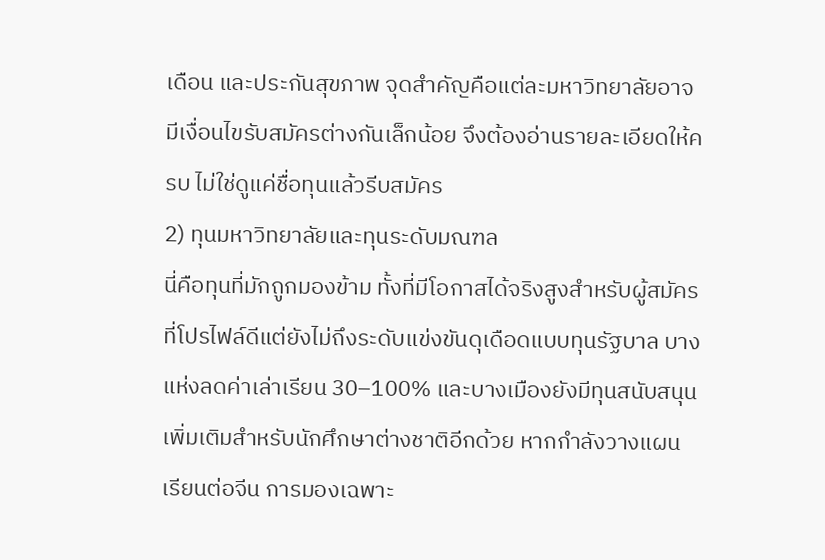เดือน และประกันสุขภาพ จุดสำคัญคือแต่ละมหาวิทยาลัยอาจมีเงื่อนไขรับสมัครต่างกันเล็กน้อย จึงต้องอ่านรายละเอียดให้ครบ ไม่ใช่ดูแค่ชื่อทุนแล้วรีบสมัคร
2) ทุนมหาวิทยาลัยและทุนระดับมณฑล
นี่คือทุนที่มักถูกมองข้าม ทั้งที่มีโอกาสได้จริงสูงสำหรับผู้สมัครที่โปรไฟล์ดีแต่ยังไม่ถึงระดับแข่งขันดุเดือดแบบทุนรัฐบาล บางแห่งลดค่าเล่าเรียน 30–100% และบางเมืองยังมีทุนสนับสนุนเพิ่มเติมสำหรับนักศึกษาต่างชาติอีกด้วย หากกำลังวางแผน เรียนต่อจีน การมองเฉพาะ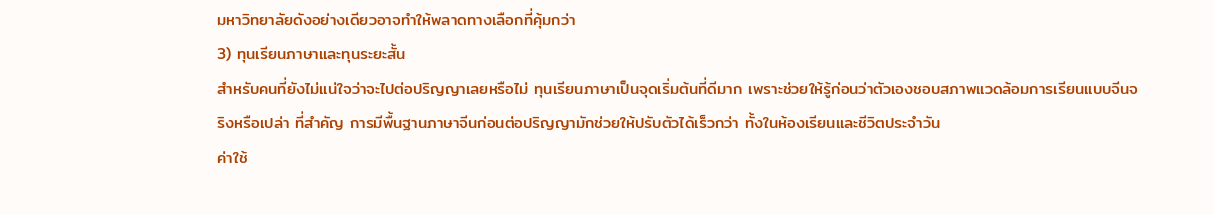มหาวิทยาลัยดังอย่างเดียวอาจทำให้พลาดทางเลือกที่คุ้มกว่า
3) ทุนเรียนภาษาและทุนระยะสั้น
สำหรับคนที่ยังไม่แน่ใจว่าจะไปต่อปริญญาเลยหรือไม่ ทุนเรียนภาษาเป็นจุดเริ่มต้นที่ดีมาก เพราะช่วยให้รู้ก่อนว่าตัวเองชอบสภาพแวดล้อมการเรียนแบบจีนจริงหรือเปล่า ที่สำคัญ การมีพื้นฐานภาษาจีนก่อนต่อปริญญามักช่วยให้ปรับตัวได้เร็วกว่า ทั้งในห้องเรียนและชีวิตประจำวัน
ค่าใช้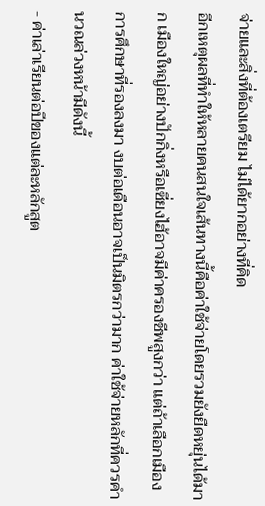จ่ายและสิ่งที่ต้องเตรียม ไม่ได้ยากอย่างที่คิด
อีกเหตุผลที่ทำให้หลายคนสนใจเส้นทางนี้คือค่าใช้จ่ายโดยรวมยังยืดหยุ่นได้มาก เมืองใหญ่อย่างปักกิ่งหรือเซี่ยงไฮ้อาจมีค่าครองชีพสูงกว่า แต่ถ้าเลือกเมืองการศึกษาที่รองลงมา งบต่อเดือนอาจเป็นมิตรกว่ามาก ค่าใช้จ่ายหลักที่ควรคำนวณล่วงหน้ามีดังนี้
- ค่าเล่าเรียนต่อปีของแต่ละหลักสูต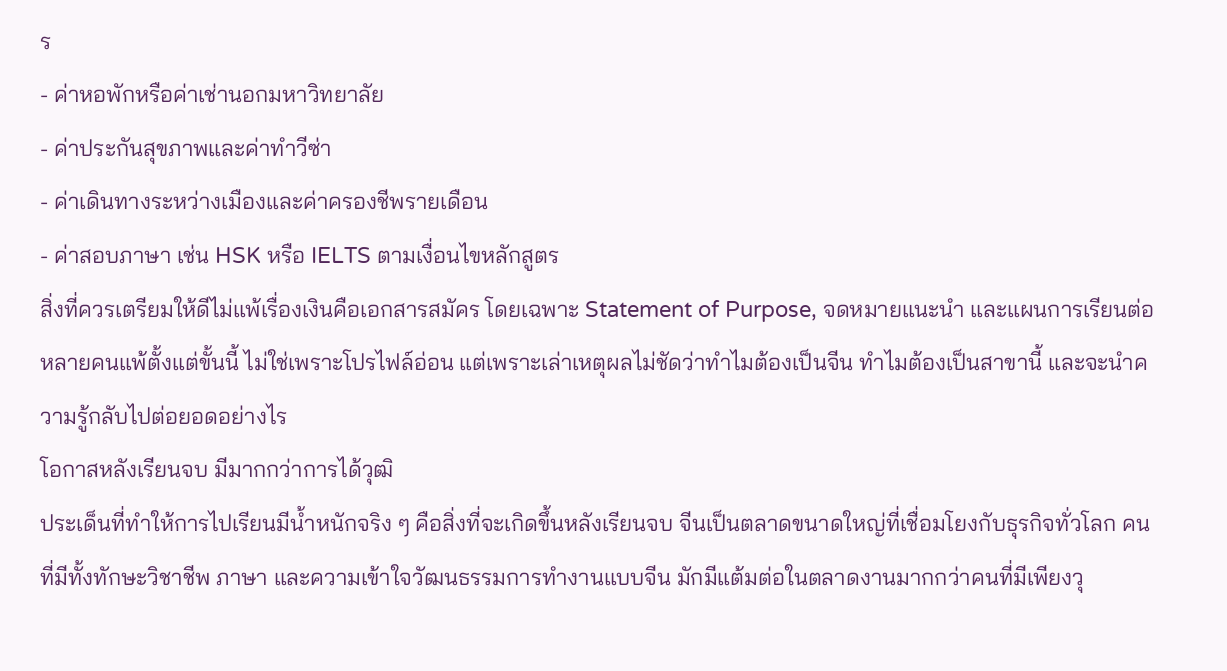ร
- ค่าหอพักหรือค่าเช่านอกมหาวิทยาลัย
- ค่าประกันสุขภาพและค่าทำวีซ่า
- ค่าเดินทางระหว่างเมืองและค่าครองชีพรายเดือน
- ค่าสอบภาษา เช่น HSK หรือ IELTS ตามเงื่อนไขหลักสูตร
สิ่งที่ควรเตรียมให้ดีไม่แพ้เรื่องเงินคือเอกสารสมัคร โดยเฉพาะ Statement of Purpose, จดหมายแนะนำ และแผนการเรียนต่อ หลายคนแพ้ตั้งแต่ขั้นนี้ ไม่ใช่เพราะโปรไฟล์อ่อน แต่เพราะเล่าเหตุผลไม่ชัดว่าทำไมต้องเป็นจีน ทำไมต้องเป็นสาขานี้ และจะนำความรู้กลับไปต่อยอดอย่างไร
โอกาสหลังเรียนจบ มีมากกว่าการได้วุฒิ
ประเด็นที่ทำให้การไปเรียนมีน้ำหนักจริง ๆ คือสิ่งที่จะเกิดขึ้นหลังเรียนจบ จีนเป็นตลาดขนาดใหญ่ที่เชื่อมโยงกับธุรกิจทั่วโลก คนที่มีทั้งทักษะวิชาชีพ ภาษา และความเข้าใจวัฒนธรรมการทำงานแบบจีน มักมีแต้มต่อในตลาดงานมากกว่าคนที่มีเพียงวุ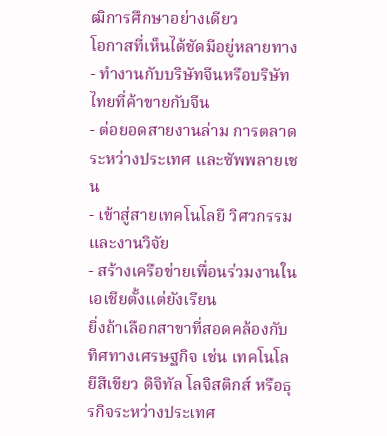ฒิการศึกษาอย่างเดียว
โอกาสที่เห็นได้ชัดมีอยู่หลายทาง
- ทำงานกับบริษัทจีนหรือบริษัทไทยที่ค้าขายกับจีน
- ต่อยอดสายงานล่าม การตลาดระหว่างประเทศ และซัพพลายเชน
- เข้าสู่สายเทคโนโลยี วิศวกรรม และงานวิจัย
- สร้างเครือข่ายเพื่อนร่วมงานในเอเชียตั้งแต่ยังเรียน
ยิ่งถ้าเลือกสาขาที่สอดคล้องกับทิศทางเศรษฐกิจ เช่น เทคโนโลยีสีเขียว ดิจิทัล โลจิสติกส์ หรือธุรกิจระหว่างประเทศ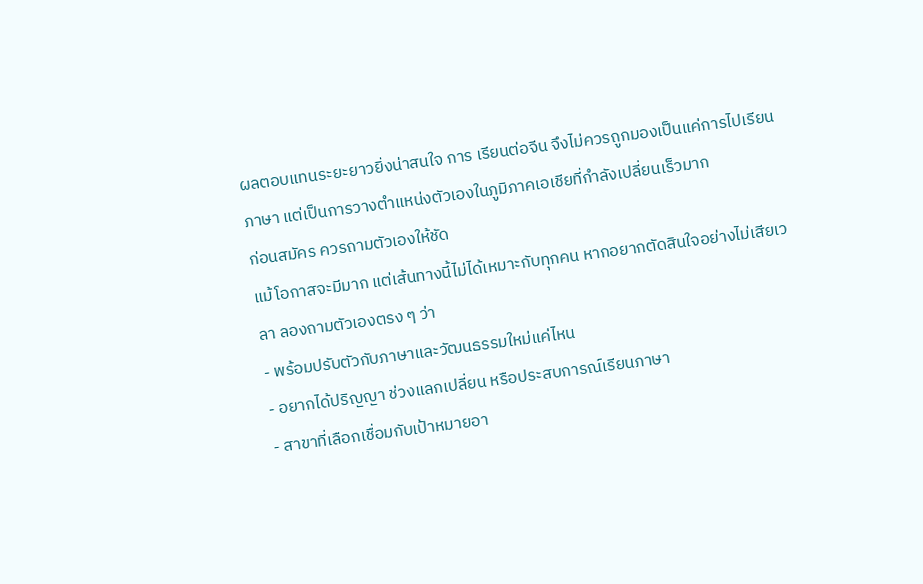ผลตอบแทนระยะยาวยิ่งน่าสนใจ การ เรียนต่อจีน จึงไม่ควรถูกมองเป็นแค่การไปเรียนภาษา แต่เป็นการวางตำแหน่งตัวเองในภูมิภาคเอเชียที่กำลังเปลี่ยนเร็วมาก
ก่อนสมัคร ควรถามตัวเองให้ชัด
แม้โอกาสจะมีมาก แต่เส้นทางนี้ไม่ได้เหมาะกับทุกคน หากอยากตัดสินใจอย่างไม่เสียเวลา ลองถามตัวเองตรง ๆ ว่า
- พร้อมปรับตัวกับภาษาและวัฒนธรรมใหม่แค่ไหน
- อยากได้ปริญญา ช่วงแลกเปลี่ยน หรือประสบการณ์เรียนภาษา
- สาขาที่เลือกเชื่อมกับเป้าหมายอา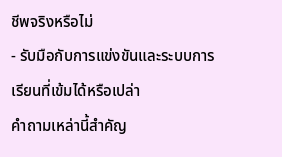ชีพจริงหรือไม่
- รับมือกับการแข่งขันและระบบการเรียนที่เข้มได้หรือเปล่า
คำถามเหล่านี้สำคัญ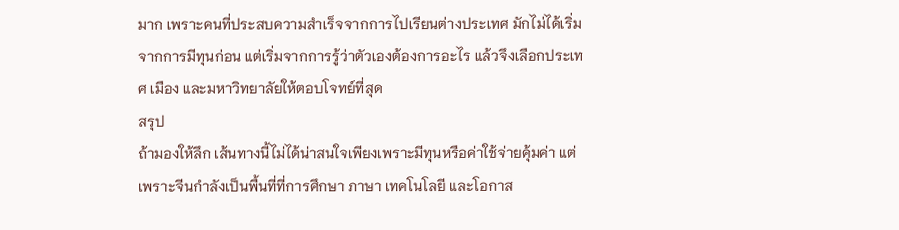มาก เพราะคนที่ประสบความสำเร็จจากการไปเรียนต่างประเทศ มักไม่ได้เริ่มจากการมีทุนก่อน แต่เริ่มจากการรู้ว่าตัวเองต้องการอะไร แล้วจึงเลือกประเทศ เมือง และมหาวิทยาลัยให้ตอบโจทย์ที่สุด
สรุป
ถ้ามองให้ลึก เส้นทางนี้ไม่ได้น่าสนใจเพียงเพราะมีทุนหรือค่าใช้จ่ายคุ้มค่า แต่เพราะจีนกำลังเป็นพื้นที่ที่การศึกษา ภาษา เทคโนโลยี และโอกาส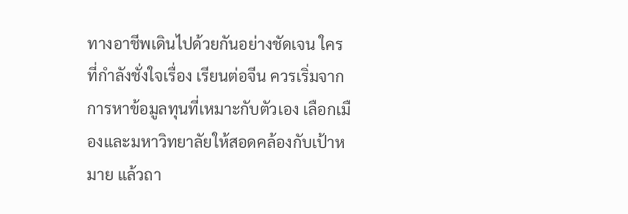ทางอาชีพเดินไปด้วยกันอย่างชัดเจน ใครที่กำลังชั่งใจเรื่อง เรียนต่อจีน ควรเริ่มจากการหาข้อมูลทุนที่เหมาะกับตัวเอง เลือกเมืองและมหาวิทยาลัยให้สอดคล้องกับเป้าหมาย แล้วถา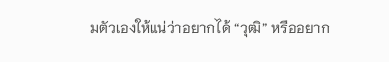มตัวเองให้แน่ว่าอยากได้ “วุฒิ” หรืออยาก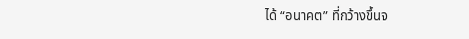ได้ “อนาคต” ที่กว้างขึ้นจ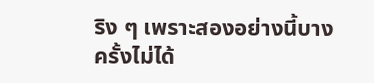ริง ๆ เพราะสองอย่างนี้บางครั้งไม่ได้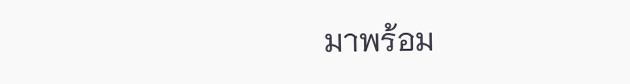มาพร้อม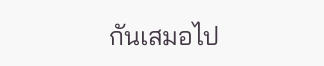กันเสมอไป